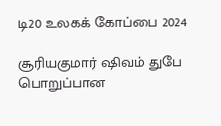டி20 உலகக் கோப்பை 2024

சூரியகுமார் ஷிவம் துபே பொறுப்பான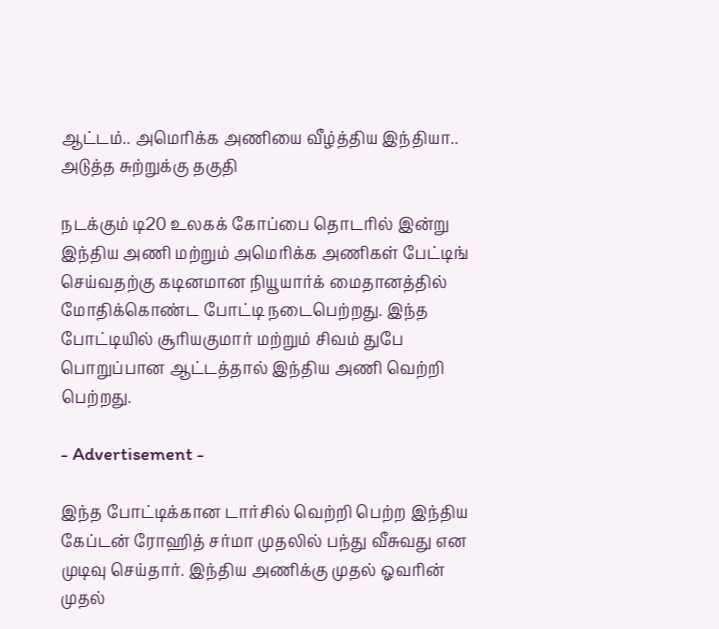ஆட்டம்.. அமெரிக்க அணியை வீழ்த்திய இந்தியா.. அடுத்த சுற்றுக்கு தகுதி

நடக்கும் டி20 உலகக் கோப்பை தொடரில் இன்று இந்திய அணி மற்றும் அமெரிக்க அணிகள் பேட்டிங் செய்வதற்கு கடினமான நியூயார்க் மைதானத்தில் மோதிக்கொண்ட போட்டி நடைபெற்றது. இந்த போட்டியில் சூரியகுமார் மற்றும் சிவம் துபே பொறுப்பான ஆட்டத்தால் இந்திய அணி வெற்றி பெற்றது.

- Advertisement -

இந்த போட்டிக்கான டார்சில் வெற்றி பெற்ற இந்திய கேப்டன் ரோஹித் சர்மா முதலில் பந்து வீசுவது என முடிவு செய்தார். இந்திய அணிக்கு முதல் ஓவரின் முதல்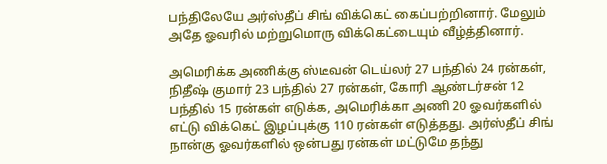பந்திலேயே அர்ஸ்தீப் சிங் விக்கெட் கைப்பற்றினார். மேலும் அதே ஓவரில் மற்றுமொரு விக்கெட்டையும் வீழ்த்தினார்.

அமெரிக்க அணிக்கு ஸ்டீவன் டெய்லர் 27 பந்தில் 24 ரன்கள், நிதீஷ் குமார் 23 பந்தில் 27 ரன்கள், கோரி ஆண்டர்சன் 12 பந்தில் 15 ரன்கள் எடுக்க, அமெரிக்கா அணி 20 ஓவர்களில் எட்டு விக்கெட் இழப்புக்கு 110 ரன்கள் எடுத்தது. அர்ஸ்தீப் சிங் நான்கு ஓவர்களில் ஒன்பது ரன்கள் மட்டுமே தந்து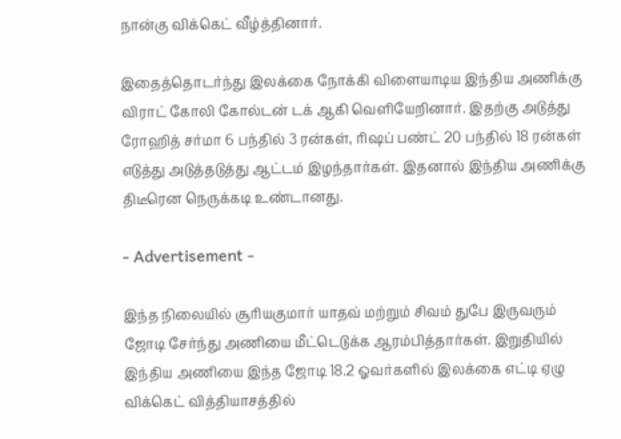நான்கு விக்கெட் வீழ்த்தினார்.

இதைத்தொடர்ந்து இலக்கை நோக்கி விளையாடிய இந்திய அணிக்கு விராட் கோலி கோல்டன் டக் ஆகி வெளியேறினார். இதற்கு அடுத்து ரோஹித் சர்மா 6 பந்தில் 3 ரன்கள், ரிஷப் பண்ட் 20 பந்தில் 18 ரன்கள் எடுத்து அடுத்தடுத்து ஆட்டம் இழந்தார்கள். இதனால் இந்திய அணிக்கு திடீரென நெருக்கடி உண்டானது.

- Advertisement -

இந்த நிலையில் சூரியகுமார் யாதவ் மற்றும் சிவம் துபே இருவரும் ஜோடி சேர்ந்து அணியை மீட்டெடுக்க ஆரம்பித்தார்கள். இறுதியில் இந்திய அணியை இந்த ஜோடி 18.2 ஓவர்களில் இலக்கை எட்டி ஏழு விக்கெட் வித்தியாசத்தில்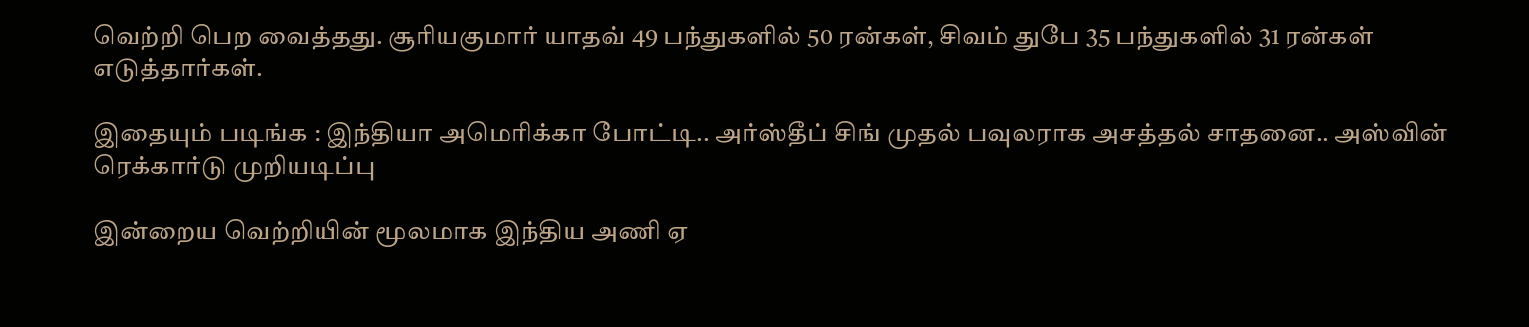வெற்றி பெற வைத்தது. சூரியகுமார் யாதவ் 49 பந்துகளில் 50 ரன்கள், சிவம் துபே 35 பந்துகளில் 31 ரன்கள் எடுத்தார்கள்.

இதையும் படிங்க : இந்தியா அமெரிக்கா போட்டி.. அர்ஸ்தீப் சிங் முதல் பவுலராக அசத்தல் சாதனை.. அஸ்வின் ரெக்கார்டு முறியடிப்பு

இன்றைய வெற்றியின் மூலமாக இந்திய அணி ஏ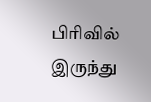பிரிவில் இருந்து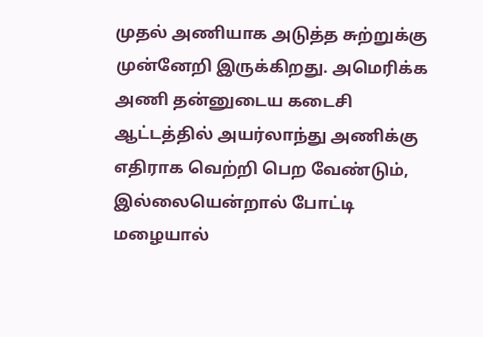முதல் அணியாக அடுத்த சுற்றுக்கு முன்னேறி இருக்கிறது. அமெரிக்க அணி தன்னுடைய கடைசி ஆட்டத்தில் அயர்லாந்து அணிக்கு எதிராக வெற்றி பெற வேண்டும், இல்லையென்றால் போட்டி மழையால்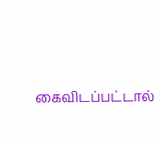கைவிடப்பட்டால்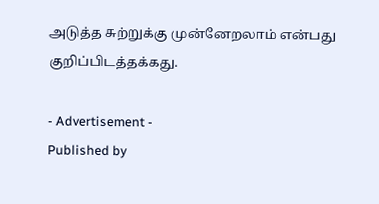அடுத்த சுற்றுக்கு முன்னேறலாம் என்பது குறிப்பிடத்தக்கது.

- Advertisement -
Published by